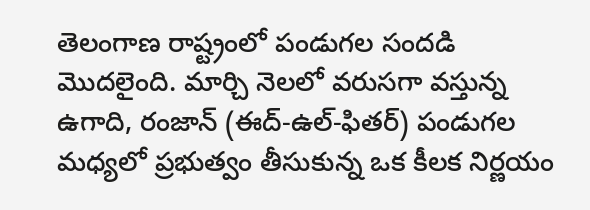తెలంగాణ రాష్ట్రంలో పండుగల సందడి మొదలైంది. మార్చి నెలలో వరుసగా వస్తున్న ఉగాది, రంజాన్ (ఈద్-ఉల్-ఫితర్) పండుగల మధ్యలో ప్రభుత్వం తీసుకున్న ఒక కీలక నిర్ణయం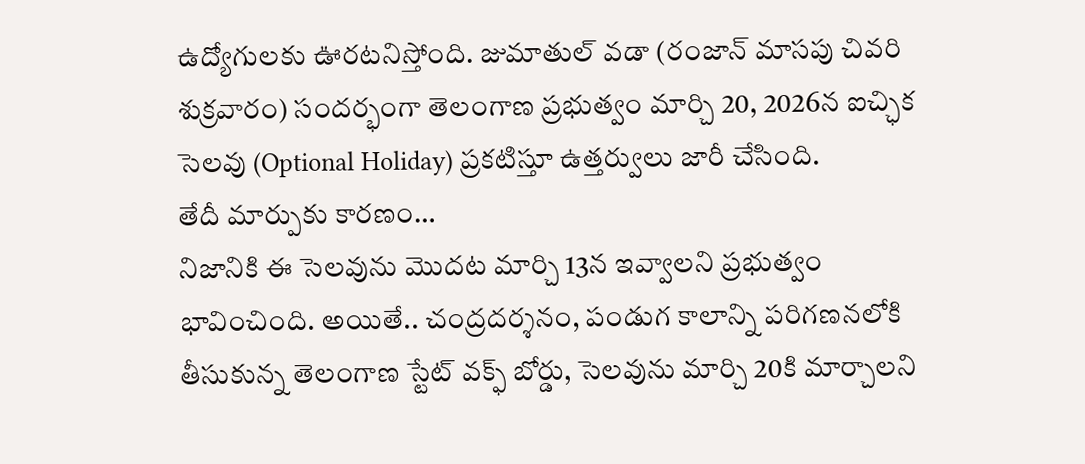ఉద్యోగులకు ఊరటనిస్తోంది. జుమాతుల్ వడా (రంజాన్ మాసపు చివరి శుక్రవారం) సందర్భంగా తెలంగాణ ప్రభుత్వం మార్చి 20, 2026న ఐచ్ఛిక సెలవు (Optional Holiday) ప్రకటిస్తూ ఉత్తర్వులు జారీ చేసింది.
తేదీ మార్పుకు కారణం…
నిజానికి ఈ సెలవును మొదట మార్చి 13న ఇవ్వాలని ప్రభుత్వం భావించింది. అయితే.. చంద్రదర్శనం, పండుగ కాలాన్ని పరిగణనలోకి తీసుకున్న తెలంగాణ స్టేట్ వక్ఫ్ బోర్డు, సెలవును మార్చి 20కి మార్చాలని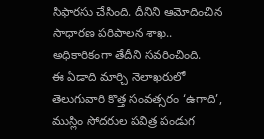సిఫారసు చేసింది. దీనిని ఆమోదించిన సాధారణ పరిపాలన శాఖ.. అధికారికంగా తేదీని సవరించింది.
ఈ ఏడాది మార్చి నెలాఖరులో తెలుగువారి కొత్త సంవత్సరం ‘ఉగాది’, ముస్లిం సోదరుల పవిత్ర పండుగ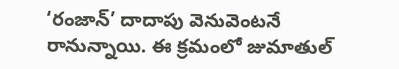‘రంజాన్’ దాదాపు వెనువెంటనే రానున్నాయి. ఈ క్రమంలో జుమాతుల్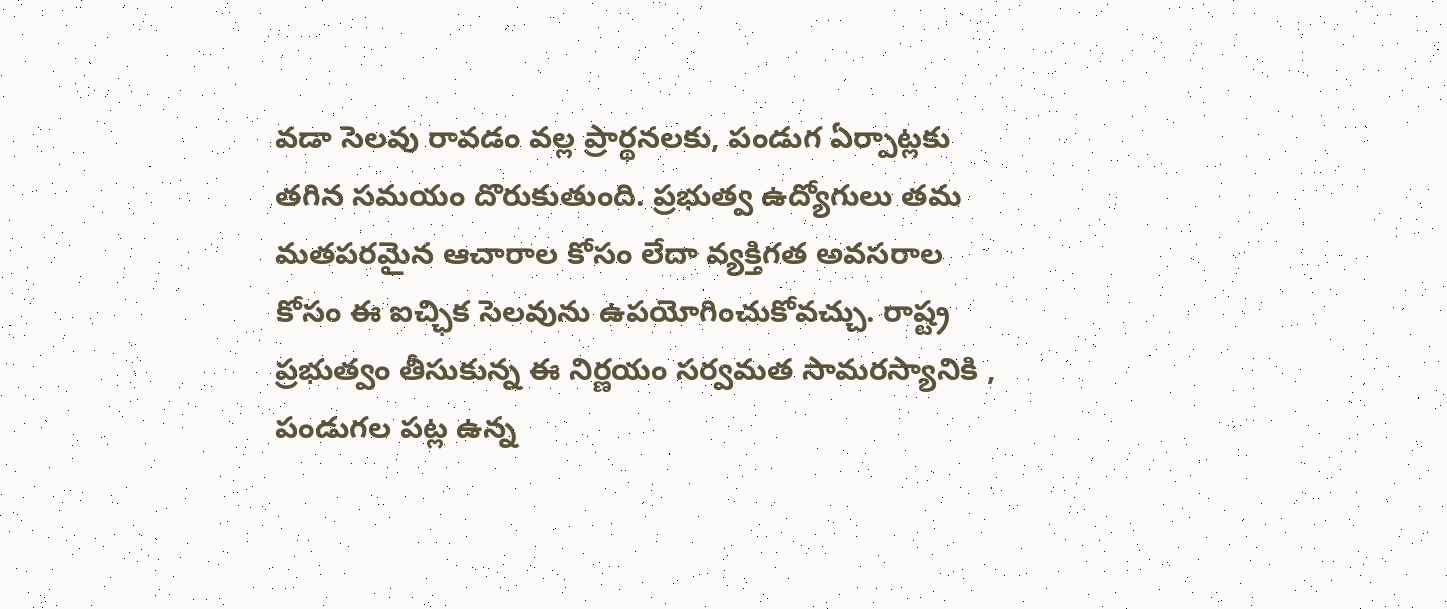వడా సెలవు రావడం వల్ల ప్రార్థనలకు, పండుగ ఏర్పాట్లకు తగిన సమయం దొరుకుతుంది. ప్రభుత్వ ఉద్యోగులు తమ మతపరమైన ఆచారాల కోసం లేదా వ్యక్తిగత అవసరాల కోసం ఈ ఐచ్ఛిక సెలవును ఉపయోగించుకోవచ్చు. రాష్ట్ర ప్రభుత్వం తీసుకున్న ఈ నిర్ణయం సర్వమత సామరస్యానికి , పండుగల పట్ల ఉన్న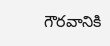గౌరవానికి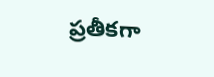ప్రతీకగా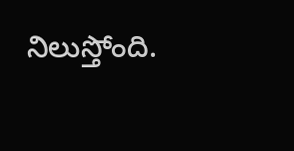నిలుస్తోంది.